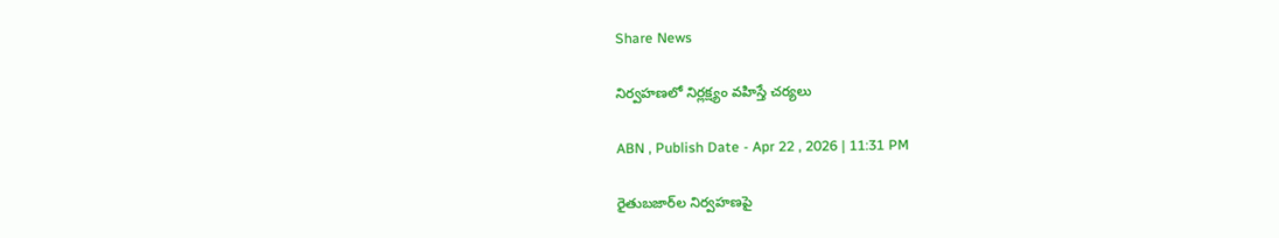Share News

నిర్వహణలో నిర్లక్ష్యం వహిస్తే చర్యలు

ABN , Publish Date - Apr 22 , 2026 | 11:31 PM

రైతుబజార్‌ల నిర్వహణపై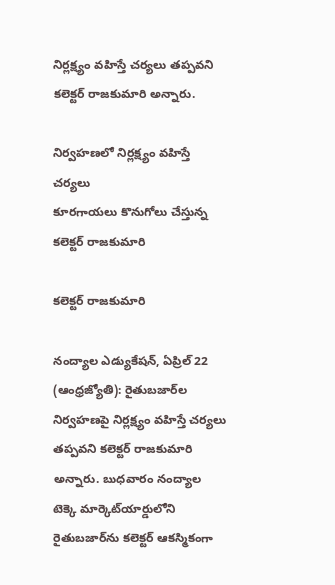నిర్లక్ష్యం వహిస్తే చర్యలు తప్పవని కలెక్టర్‌ రాజకుమారి అన్నారు.

నిర్వహణలో నిర్లక్ష్యం వహిస్తే చర్యలు
కూరగాయలు కొనుగోలు చేస్తున్న కలెక్టర్‌ రాజకుమారి

కలెక్టర్‌ రాజకుమారి

నంద్యాల ఎడ్యుకేషన్‌, ఏప్రిల్‌ 22 (ఆంధ్రజ్యోతి): రైతుబజార్‌ల నిర్వహణపై నిర్లక్ష్యం వహిస్తే చర్యలు తప్పవని కలెక్టర్‌ రాజకుమారి అన్నారు. బుధవారం నంద్యాల టెక్కె మార్కెట్‌యార్డులోని రైతుబజార్‌ను కలెక్టర్‌ ఆకస్మికంగా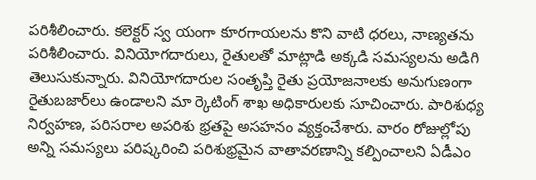పరిశీలించారు. కలెక్టర్‌ స్వ యంగా కూరగాయలను కొని వాటి ధరలు, నాణ్యతను పరిశీలించారు. వినియోగదారులు, రైతులతో మాట్లాడి అక్కడి సమస్యలను అడిగి తెలుసుకున్నారు. వినియోగదారుల సంతృప్తి రైతు ప్రయోజనాలకు అనుగుణంగా రైతుబజార్‌లు ఉండాలని మా ర్కెటింగ్‌ శాఖ అధికారులకు సూచించారు. పారిశుధ్య నిర్వహణ, పరిసరాల అపరిశు భ్రతపై అసహనం వ్యక్తంచేశారు. వారం రోజుల్లోపు అన్ని సమస్యలు పరిష్కరించి పరిశుభ్రమైన వాతావరణాన్ని కల్పించాలని ఏడీఎం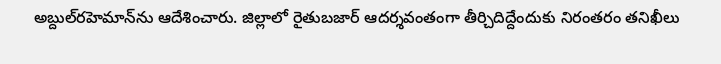అబ్దుల్‌రహెమాన్‌ను ఆదేశించారు. జిల్లాలో రైతుబజార్‌ ఆదర్శవంతంగా తీర్చిదిద్దేందుకు నిరంతరం తనిఖీలు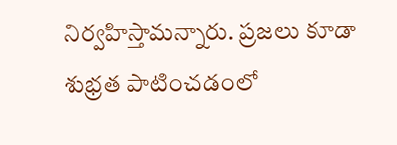నిర్వహిస్తామన్నారు. ప్రజలు కూడా శుభ్రత పాటించడంలో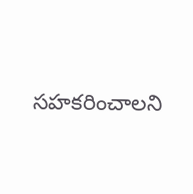సహకరించాలని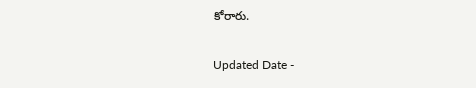కోరారు.

Updated Date -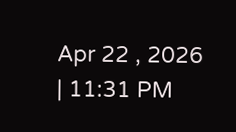Apr 22 , 2026 | 11:31 PM